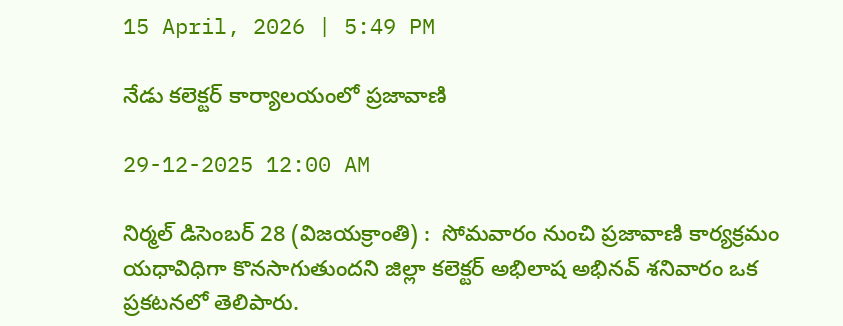15 April, 2026 | 5:49 PM

నేడు కలెక్టర్ కార్యాలయంలో ప్రజావాణి

29-12-2025 12:00 AM

నిర్మల్ డిసెంబర్ 28 (విజయక్రాంతి) :  సోమవారం నుంచి ప్రజావాణి కార్యక్రమం యధావిధిగా కొనసాగుతుందని జిల్లా కలెక్టర్ అభిలాష అభినవ్ శనివారం ఒక ప్రకటనలో తెలిపారు.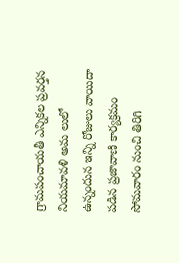గ్రామపంచాయతీ ఎన్నికల ప్రవర్తన నియమావళి అమ లులో ఉన్నందున ఇన్ని రోజులు వాయిదా పడిన ప్రజావాణి కార్యక్రమం సోమవారం నుంచి తిరిగి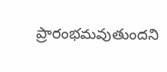ప్రారంభమవుతుందని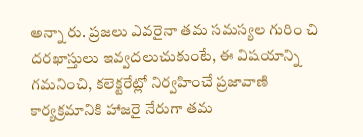అన్నా రు. ప్రజలు ఎవరైనా తమ సమస్యల గురిం చి దరఖాస్తులు ఇవ్వదలుచుకుంటే, ఈ విషయాన్ని గమనించి, కలెక్టరేట్లో నిర్వహించే ప్రజావాణి కార్యక్రమానికి హాజరై నేరుగా తమ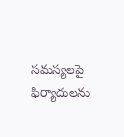సమస్యలపై ఫిర్యాదులను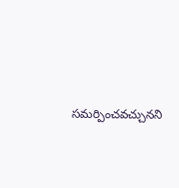సమర్పించవచ్చునని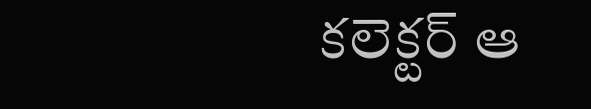కలెక్టర్ ఆ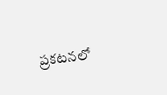ప్రకటనలో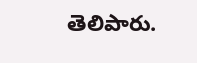తెలిపారు.